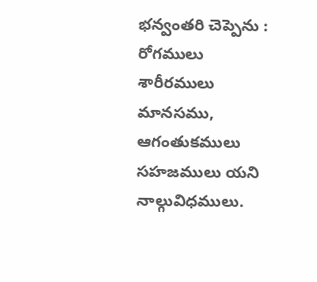భన్వంతరి చెప్పెను : రోగములు శారీరములు మానసము, ఆగంతుకములు సహజములు యని నాల్గువిధములు.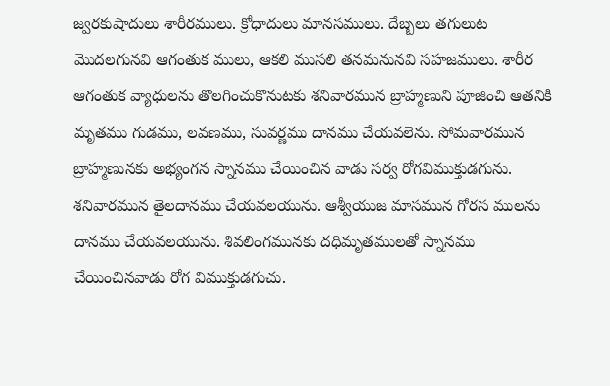జ్వరకుషాదులు శారీరములు. క్రోధాదులు మానసములు. దేబ్బలు తగులుట మొదలగునవి ఆగంతుక ములు, ఆకలి ముసలి తనమనునవి సహజములు. శారీర ఆగంతుక వ్యాధులను తొలగించుకొనుటకు శనివారమున బ్రాహ్మణుని పూజించి ఆతనికి మృతము గుడము, లవణము, సువర్ణము దానము చేయవలెను. సోమవారమున బ్రాహ్మణునకు అభ్యంగన స్నానము చేయించిన వాడు సర్వ రోగవిముక్తుడగును. శనివారమున తైలదానము చేయవలయును. ఆశ్వీయుజ మాసమున గోరస ములను దానము చేయవలయును. శివలింగమునకు దధిమృతములతో స్నానము చేయించినవాడు రోగ విముక్తుడగుచు.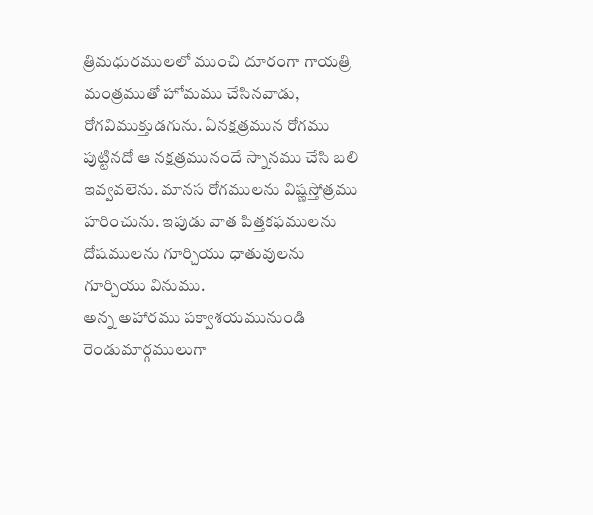త్రిమధురములలో ముంచి దూరంగా గాయత్రి మంత్రముతో హోమము చేసినవాడు, రోగవిముక్తుడగును. ఏనక్షత్రమున రోగము పుట్టినదో ఆ నక్షత్రమునందే స్నానము చేసి బలి ఇవ్వవలెను. మానస రోగములను విష్ణస్తోత్రము హరించును. ఇపుడు వాత పిత్తకఫములను దోషములను గూర్చియు ధాతువులను గూర్చియు వినుము.
అన్న అహారము పక్వాశయమునుండి రెండుమార్గములుగా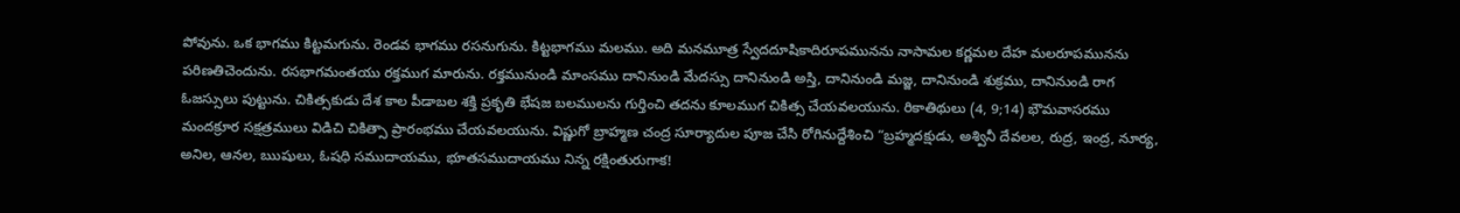పోవును. ఒక భాగము కిట్టమగును. రెండవ భాగము రసనుగును. కిట్టభాగము మలము. అది మనమూత్ర స్వేదదూషికాదిరూపమునను నాసామల కర్ణమల దేహ మలరూపమునను పరిణతిచెందును. రసభాగమంతయు రక్తముగ మారును. రక్తమునుండి మాంసము దానినుండి మేదస్సు దానినుండి అస్తి, దానినుండి మజ్జ, దానినుండి శుక్రము, దానినుండి రాగ ఓజస్సులు పుట్టును. చికిత్సకుడు దేశ కాల పీడాబల శక్తి ప్రకృతి భేషజ బలములను గుర్తించి తదను కూలముగ చికిత్స చేయవలయును. రికాతిథులు (4, 9;14) భౌమవాసరము మందక్రూర సక్షత్రములు విడిచి చికిత్సా ప్రారంభము చేయవలయును. విష్ణుగో బ్రాహ్మణ చంద్ర సూర్యాదుల పూజ చేసి రోగినుద్దేశించి “బ్రహ్మదక్షుడు, అశ్వినీ దేవలల, రుద్ర, ఇంద్ర, నూర్య, అనిల, ఆనల, ఋషులు, ఓషధి సముదాయము, భూతసముదాయము నిన్న రక్షింతురుగాక!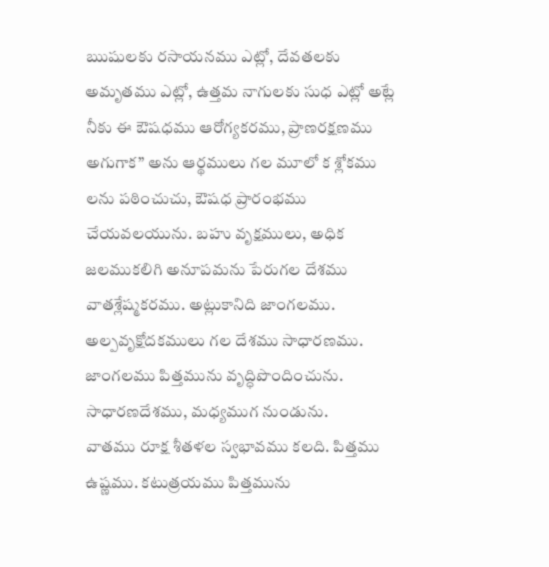ఋషులకు రసాయనము ఎట్లో, దేవతలకు అమృతము ఎట్లో, ఉత్తమ నాగులకు సుధ ఎట్లో అట్లే నీకు ఈ ఔషధము ఆరోగ్యకరము, ప్రాణరక్షణము అగుగాక” అను ఆర్థములు గల మూలో క శ్లోకము లను పఠించుచు, ఔషధ ప్రారంభము చేయవలయును. బహు వృక్షములు, అధిక జలముకలిగి అనూపమను పేరుగల దేశము వాతశ్లేష్మకరము. అట్లుకానిది జాంగలము. అల్పవృక్షోదకములు గల దేశము సాధారణము. జాంగలము పిత్తమును వృద్ధిపొందించును. సాధారణదేశము, మధ్యముగ నుండును.
వాతము రూక్ష శీతళల స్వభావము కలది. పిత్తము ఉష్ణము. కటుత్రయము పిత్తమును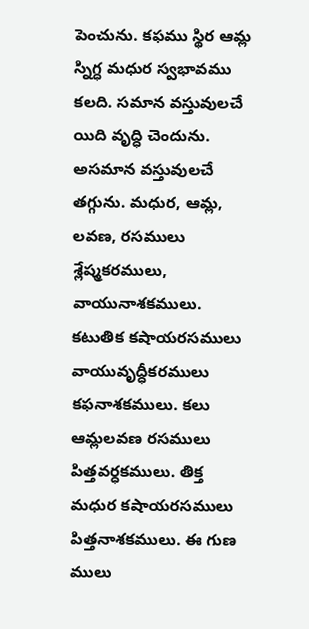పెంచును. కఫము స్థిర ఆమ్ల స్నిగ్ధ మధుర స్వభావము కలది. సమాన వస్తువులచే యిది వృద్ధి చెందును. అసమాన వస్తువులచే తగ్గును. మధుర, ఆమ్ల, లవణ, రసములు శ్లేష్మకరములు, వాయునాశకములు. కటుతిక కషాయరసములు వాయువృద్ధీకరములు కఫనాశకములు. కలు ఆమ్లలవణ రసములు పిత్తవర్ధకములు. తిక్త మధుర కషాయరసములు పిత్తనాశకములు. ఈ గుణ ములు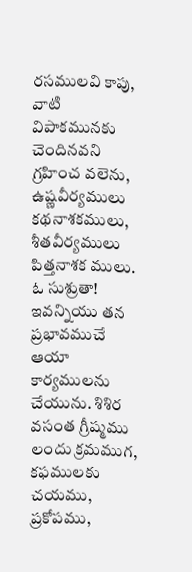రసములవి కాపు, వాటి విపాకమునకు చెందినవని గ్రహించ వలెను, ఉష్ణవీర్యములు కథనాశకములు, శీతవీర్యములు పిత్తనాశక ములు. ఓ సుశ్రుతా! ఇవన్నియు తన ప్రభావముచే ఆయా కార్యములను చేయును. శిశిర వసంత గ్రీష్మము లందు క్రమముగ, కఫములకు చయము, ప్రకోపము,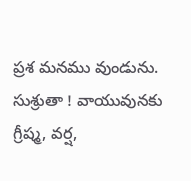ప్రశ మనము వుండును. సుశ్రుతా ! వాయువునకు గ్రీష్మ, వర్ష,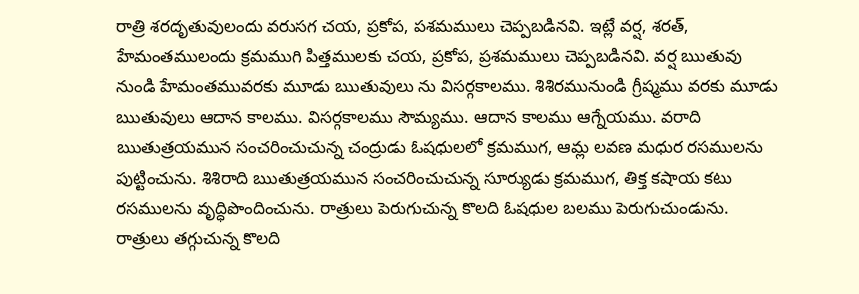రాత్రి శరదృతువులందు వరుసగ చయ, ప్రకోప, పశమములు చెప్పబడినవి. ఇట్లే వర్ష, శరత్, హేమంతములందు క్రమముగి పిత్తములకు చయ, ప్రకోప, ప్రశమములు చెప్పబడినవి. వర్ష ఋతువు నుండి హేమంతమువరకు మూడు ఋతువులు ను విసర్గకాలము. శిశిరమునుండి గ్రీష్మము వరకు మూడు ఋతువులు ఆదాన కాలము. విసర్గకాలము సౌమ్యము. ఆదాన కాలము ఆగ్నేయము. వరాది ఋతుత్రయమున సంచరించుచున్న చంద్రుడు ఓషధులలో క్రమముగ, ఆమ్ల లవణ మధుర రసములను పుట్టించును. శిశిరాది ఋతుత్రయమున సంచరించుచున్న సూర్యుడు క్రమముగ, తిక్త కషాయ కటు రసములను వృద్ధిపొందించును. రాత్రులు పెరుగుచున్న కొలది ఓషధుల బలము పెరుగుచుండును. రాత్రులు తగ్గుచున్న కొలది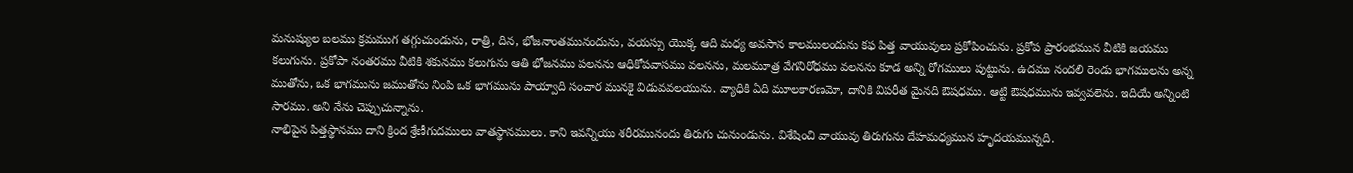మనుష్యుల బలము క్రమముగ తగ్గుచుండును, రాత్రి, దిన, భోజనాంతమునందును, వయస్సు యొక్క ఆది మధ్య అవసాన కాలములందును కఫ పిత్త వాయువులు ప్రకోపించును. ప్రకోప ప్రారంభమున వీటికి జయము కలుగును. ప్రకోపా నంతరము వీటికి శకునము కలుగును ఆతి భోజనము పలనను ఆధికోపవాసము వలనను, మలమూత్ర వేగనిరోధము వలనను కూడ అన్ని రోగములు పుట్టును. ఉదము నందలి రెండు భాగములను అన్న ముతోను, ఒక భాగమును జముతోను నింపి ఒక భాగమును పాయ్వాది సంచార మునకై విడువవలయును. వ్యాధికి ఏది మూలకారణమో, దానికి విపరీత మైనది ఔషధము. ఆట్టి ఔషధమును ఇవ్వవలెను. ఇదియే అన్నింటి సారము. అని నేను చెప్పుచున్నాను.
నాభిపైన పిత్తస్థానము దాని క్రింద శ్రేణీగుదములు వాతస్థానములు. కాని ఇవన్నియు శరీరమునందు తిరుగు చునుండును. విశేషించి వాయువు తిరుగును దేహమధ్యమున హృదయమున్నది.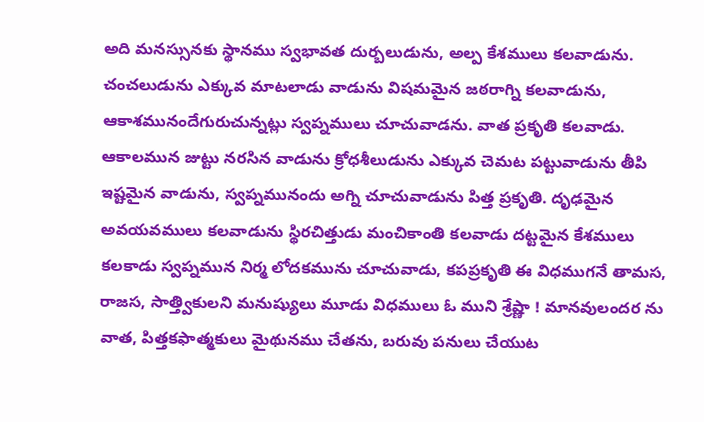అది మనస్సునకు స్థానము స్వభావత దుర్బలుడును, అల్ప కేశములు కలవాడును. చంచలుడును ఎక్కువ మాటలాడు వాడును విషమమైన జఠరాగ్ని కలవాడును, ఆకాశమునందేగురుచున్నట్లు స్వప్నములు చూచువాడను. వాత ప్రకృతి కలవాడు. ఆకాలమున జుట్టు నరసిన వాడును క్రోధశీలుడును ఎక్కువ చెమట పట్టువాడును తీపి ఇష్టమైన వాడును, స్వప్నమునందు అగ్ని చూచువాడును పిత్త ప్రకృతి. దృఢమైన అవయవములు కలవాడును స్థిరచిత్తుడు మంచికాంతి కలవాడు దట్టమైన కేశములు కలకాడు స్వప్నమున నిర్మ లోదకమును చూచువాడు, కపప్రకృతి ఈ విధముగనే తామస, రాజస, సాత్త్వికులని మనుష్యులు మూడు విధములు ఓ ముని శ్రేష్ణా ! మానవులందర ను వాత, పిత్తకఫాత్మకులు మైథునము చేతను, బరువు పనులు చేయుట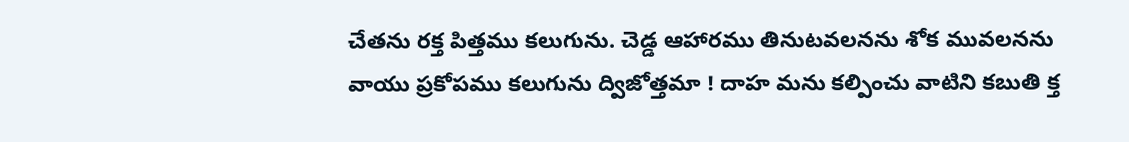చేతను రక్త పిత్తము కలుగును. చెడ్డ ఆహారము తినుటవలనను శోక మువలనను వాయు ప్రకోపము కలుగును ద్విజోత్తమా ! దాహ మను కల్పించు వాటిని కబుతి క్త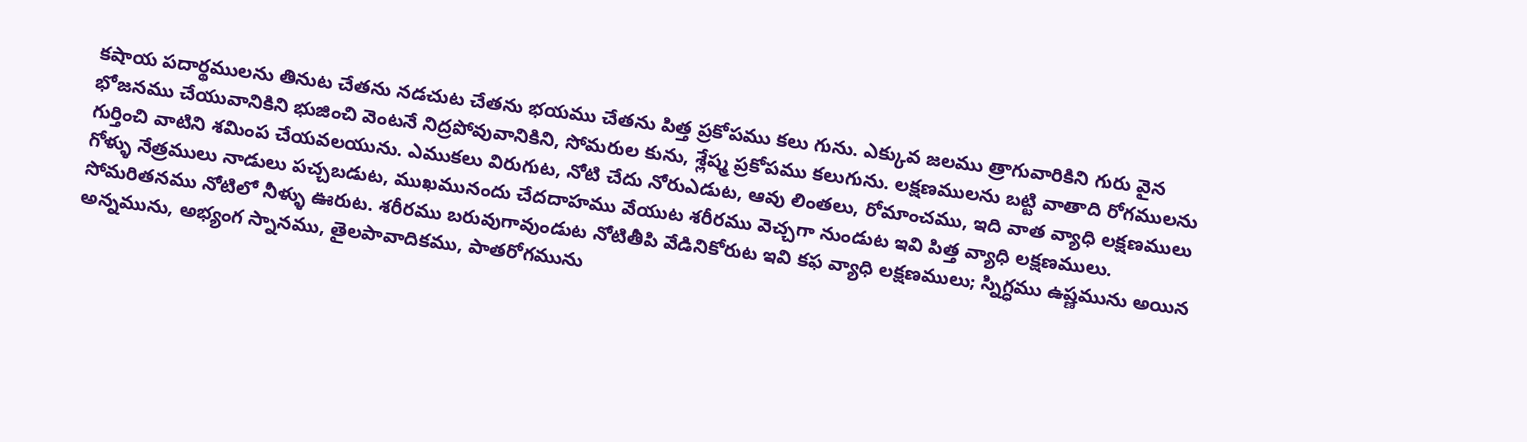కషాయ పదార్థములను తినుట చేతను నడచుట చేతను భయము చేతను పిత్త ప్రకోపము కలు గును. ఎక్కువ జలము త్రాగువారికిని గురు వైన భోజనము చేయువానికిని భుజించి వెంటనే నిద్రపోవువానికిని, సోమరుల కును, శ్లేష్మ ప్రకోపము కలుగును. లక్షణములను బట్టి వాతాది రోగములను గుర్తించి వాటిని శమింప చేయవలయును. ఎముకలు విరుగుట, నోటి చేదు నోరుఎడుట, ఆవు లింతలు, రోమాంచము, ఇది వాత వ్యాధి లక్షణములు గోళ్ళు నేత్రములు నాడులు పచ్చబడుట, ముఖమునందు చేదదాహము వేయుట శరీరము వెచ్చగా నుండుట ఇవి పిత్త వ్యాధి లక్షణములు. సోమరితనము నోటిలో నీళ్ళు ఊరుట. శరీరము బరువుగావుండుట నోటితీపి వేడినికోరుట ఇవి కఫ వ్యాధి లక్షణములు; స్నిగ్ధము ఉష్ణమును అయిన అన్నమును, అభ్యంగ స్నానము, తైలపావాదికము, పాతరోగమును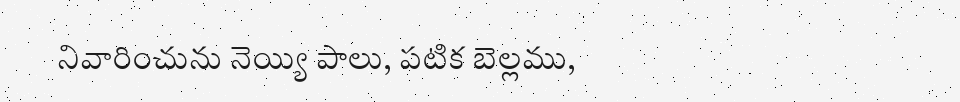నివారించును నెయ్యి పాలు, పటిక బెల్లము,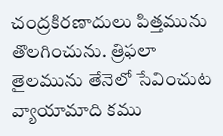చంద్రకిరణాదులు పిత్తమును తొలగించును. త్రిఫలా తైలమును తేనెలో సేవించుట వ్యాయామాది కము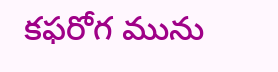కఫరోగ మును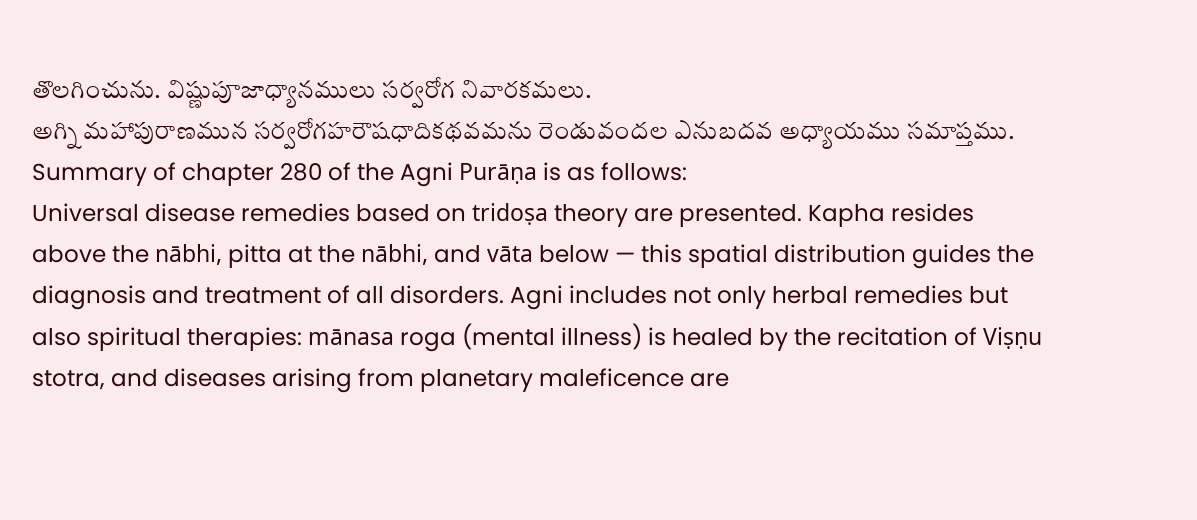తొలగించును. విష్ణుపూజాధ్యానములు సర్వరోగ నివారకమలు.
అగ్ని మహాపురాణమున సర్వరోగహరౌషధాదికథవమను రెండువందల ఎనుబదవ అధ్యాయము సమాప్తము.
Summary of chapter 280 of the Agni Purāṇa is as follows:
Universal disease remedies based on tridoṣa theory are presented. Kapha resides above the nābhi, pitta at the nābhi, and vāta below — this spatial distribution guides the diagnosis and treatment of all disorders. Agni includes not only herbal remedies but also spiritual therapies: mānasa roga (mental illness) is healed by the recitation of Viṣṇu stotra, and diseases arising from planetary maleficence are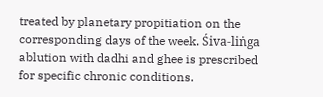treated by planetary propitiation on the corresponding days of the week. Śiva-liṅga ablution with dadhi and ghee is prescribed for specific chronic conditions.